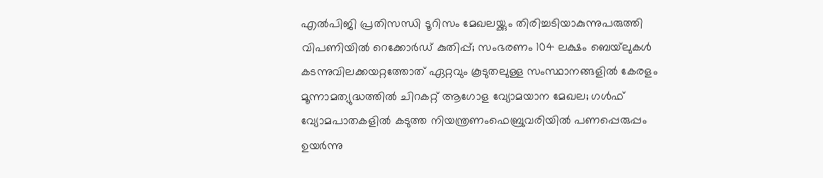എല്‍പിജി പ്രതിസന്ധി ടൂറിസം മേഖലയ്ക്കും തിരിച്ചടിയാകുന്നുപരുത്തി വിപണിയില്‍ റെക്കോര്‍ഡ് കുതിപ്പ്; സംഭരണം 104 ലക്ഷം ബെയ്‌ലുകള്‍ കടന്നുവിലക്കയറ്റത്തോത് ഏറ്റവും കൂടുതലുള്ള സംസ്ഥാനങ്ങളിൽ കേരളം മൂന്നാമത്യുദ്ധത്തില്‍ ചിറകറ്റ് ആഗോള വ്യോമയാന മേഖല; ഗള്‍ഫ് വ്യോമപാതകളില്‍ കടുത്ത നിയന്ത്രണംഫെബ്രുവരിയിൽ പണപ്പെരുപ്പം ഉയർന്നു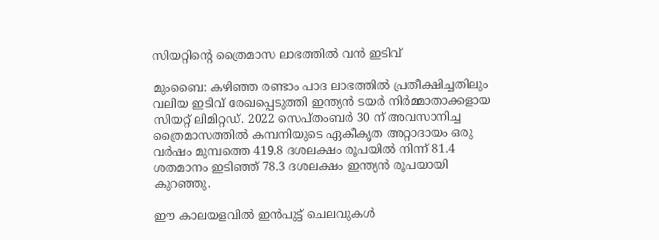സിയറ്റിന്റെ ത്രൈമാസ ലാഭത്തിൽ വൻ ഇടിവ്

മുംബൈ: കഴിഞ്ഞ രണ്ടാം പാദ ലാഭത്തിൽ പ്രതീക്ഷിച്ചതിലും വലിയ ഇടിവ് രേഖപ്പെടുത്തി ഇന്ത്യൻ ടയർ നിർമ്മാതാക്കളായ സിയറ്റ് ലിമിറ്റഡ്. 2022 സെപ്തംബർ 30 ന് അവസാനിച്ച ത്രൈമാസത്തിൽ കമ്പനിയുടെ ഏകീകൃത അറ്റാദായം ഒരു വർഷം മുമ്പത്തെ 419.8 ദശലക്ഷം രൂപയിൽ നിന്ന് 81.4 ശതമാനം ഇടിഞ്ഞ് 78.3 ദശലക്ഷം ഇന്ത്യൻ രൂപയായി കുറഞ്ഞു.

ഈ കാലയളവിൽ ഇൻപുട്ട് ചെലവുകൾ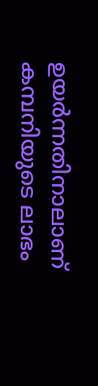ഉയർന്നതിനാലാണ് കമ്പനിയുടെ ലാഭം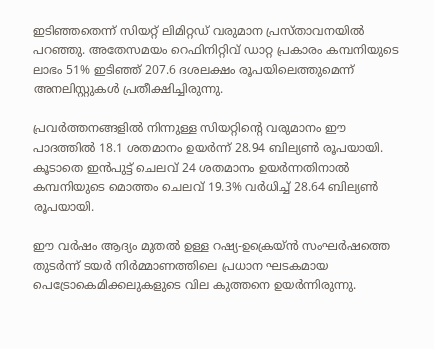ഇടിഞ്ഞതെന്ന് സിയറ്റ് ലിമിറ്റഡ് വരുമാന പ്രസ്താവനയിൽ പറഞ്ഞു. അതേസമയം റെഫിനിറ്റിവ് ഡാറ്റ പ്രകാരം കമ്പനിയുടെ ലാഭം 51% ഇടിഞ്ഞ് 207.6 ദശലക്ഷം രൂപയിലെത്തുമെന്ന് അനലിസ്റ്റുകൾ പ്രതീക്ഷിച്ചിരുന്നു.

പ്രവർത്തനങ്ങളിൽ നിന്നുള്ള സിയറ്റിന്റെ വരുമാനം ഈ പാദത്തിൽ 18.1 ശതമാനം ഉയർന്ന് 28.94 ബില്യൺ രൂപയായി. കൂടാതെ ഇൻപുട്ട് ചെലവ് 24 ശതമാനം ഉയർന്നതിനാൽ കമ്പനിയുടെ മൊത്തം ചെലവ് 19.3% വർധിച്ച് 28.64 ബില്യൺ രൂപയായി.

ഈ വർഷം ആദ്യം മുതൽ ഉള്ള റഷ്യ-ഉക്രെയ്ൻ സംഘർഷത്തെ തുടർന്ന് ടയർ നിർമ്മാണത്തിലെ പ്രധാന ഘടകമായ പെട്രോകെമിക്കലുകളുടെ വില കുത്തനെ ഉയർന്നിരുന്നു.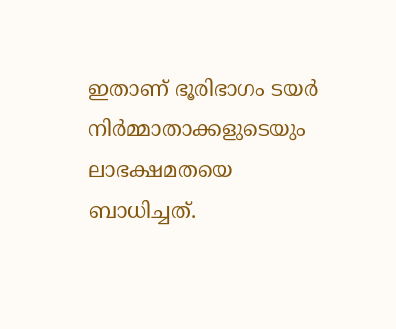ഇതാണ് ഭൂരിഭാഗം ടയർ നിർമ്മാതാക്കളുടെയും ലാഭക്ഷമതയെ ബാധിച്ചത്.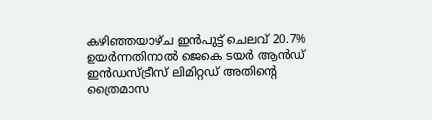കഴിഞ്ഞയാഴ്ച ഇൻപുട്ട് ചെലവ് 20.7% ഉയർന്നതിനാൽ ജെകെ ടയർ ആൻഡ് ഇൻഡസ്ട്രീസ് ലിമിറ്റഡ് അതിന്റെ ത്രൈമാസ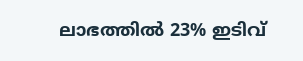ലാഭത്തിൽ 23% ഇടിവ്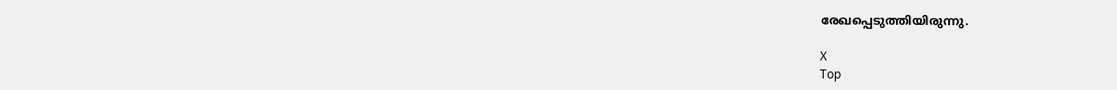രേഖപ്പെടുത്തിയിരുന്നു.

X
Top